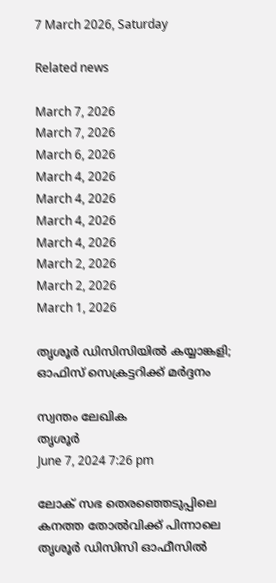7 March 2026, Saturday

Related news

March 7, 2026
March 7, 2026
March 6, 2026
March 4, 2026
March 4, 2026
March 4, 2026
March 4, 2026
March 2, 2026
March 2, 2026
March 1, 2026

തൃശൂർ ഡിസിസിയിൽ കയ്യാങ്കളി; ഓഫിസ് സെക്രട്ടറിക്ക് മർദ്ദനം

സ്വന്തം ലേഖിക
തൃശൂര്‍
June 7, 2024 7:26 pm

ലോക് സഭ തെരഞ്ഞെടുപ്പിലെ കനത്ത തോൽവിക്ക് പിന്നാലെ തൃശൂർ ഡിസിസി ഓഫീസിൽ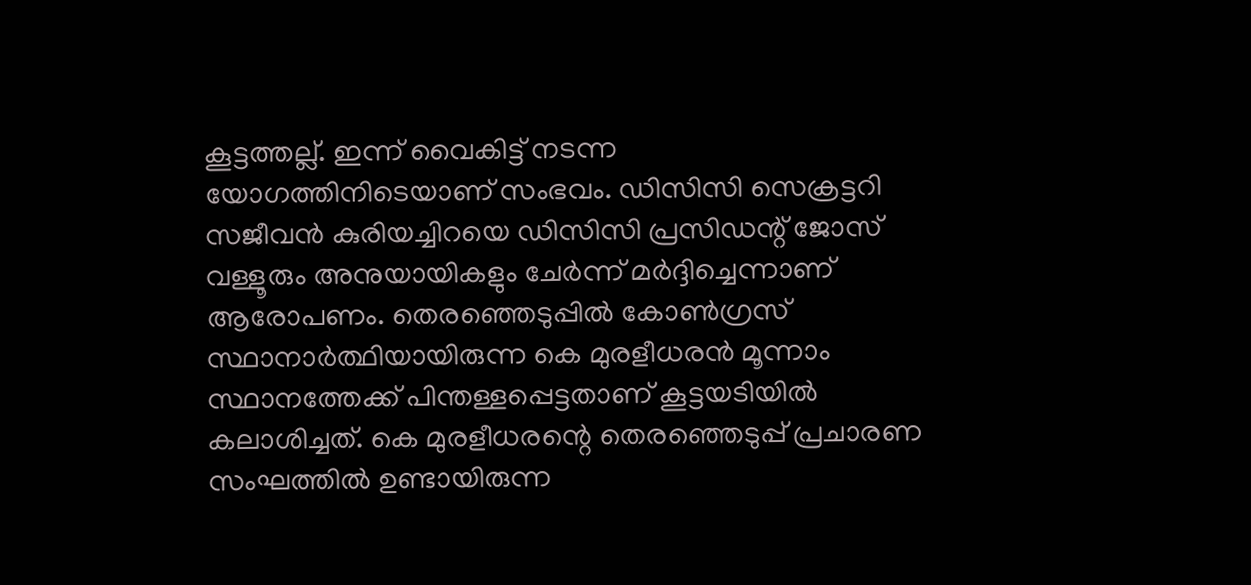കൂട്ടത്തല്ല്‌. ഇന്ന് വൈകിട്ട്‌ നടന്ന
യോഗത്തിനിടെയാണ് സംഭവം. ഡിസിസി സെക്രട്ടറി സജീവൻ കുരിയച്ചിറയെ ഡിസിസി പ്രസിഡന്റ് ജോസ് വള്ളൂരും അനുയായികളും ചേർന്ന്‌ മർദ്ദിച്ചെന്നാണ് ആരോപണം. തെരഞ്ഞെടുപ്പിൽ കോൺഗ്രസ് സ്ഥാനാര്‍ത്ഥിയായിരുന്ന കെ മുരളീധരൻ മൂന്നാം സ്ഥാനത്തേക്ക് പിന്തള്ളപ്പെട്ടതാണ് കൂട്ടയടിയിൽ കലാശിച്ചത്. കെ മുരളീധരന്റെ തെരഞ്ഞെടുപ്പ് പ്രചാരണ സംഘത്തിൽ ഉണ്ടായിരുന്ന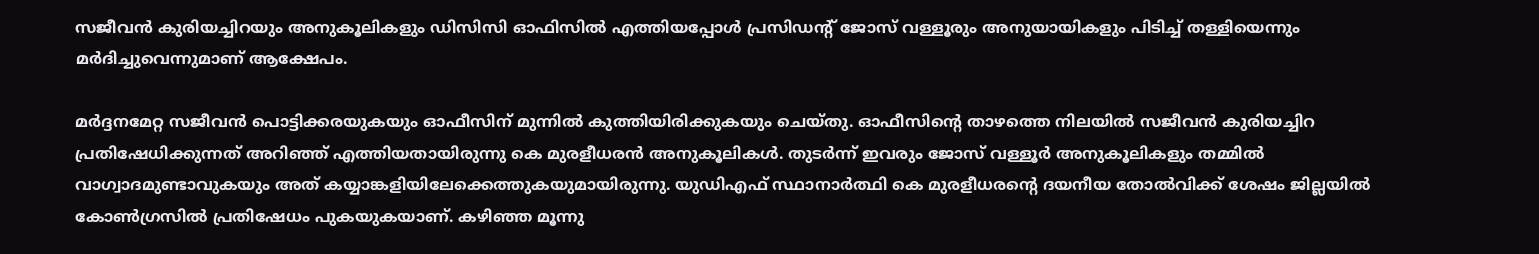സജീവൻ കുരിയച്ചിറയും അനുകൂലികളും ഡിസിസി ഓഫിസിൽ എത്തിയപ്പോൾ പ്രസിഡന്റ് ജോസ് വള്ളൂരും അനുയായികളും പിടിച്ച് തള്ളിയെന്നും മർദിച്ചുവെന്നുമാണ് ആക്ഷേപം.

മർദ്ദനമേറ്റ സജീവൻ പൊട്ടിക്കരയുകയും ഓഫീസിന് മുന്നിൽ കുത്തിയിരിക്കുകയും ചെയ്തു. ഓഫീസിന്റെ താഴത്തെ നിലയില്‍ സജീവന്‍ കുരിയച്ചിറ പ്രതിഷേധിക്കുന്നത് അറിഞ്ഞ് എത്തിയതായിരുന്നു കെ മുരളീധരന്‍ അനുകൂലികള്‍. തുടർന്ന് ഇവരും ജോസ് വള്ളൂര്‍ അനുകൂലികളും തമ്മിൽ വാഗ്വാദമുണ്ടാവുകയും അത് കയ്യാങ്കളിയിലേക്കെത്തുകയുമായിരുന്നു. യുഡിഎഫ് സ്ഥാനാർത്ഥി കെ മുരളീധരന്റെ ദയനീയ തോൽവിക്ക് ശേഷം ജില്ലയിൽ കോൺഗ്രസിൽ പ്രതിഷേധം പുകയുകയാണ്. കഴിഞ്ഞ മൂന്നു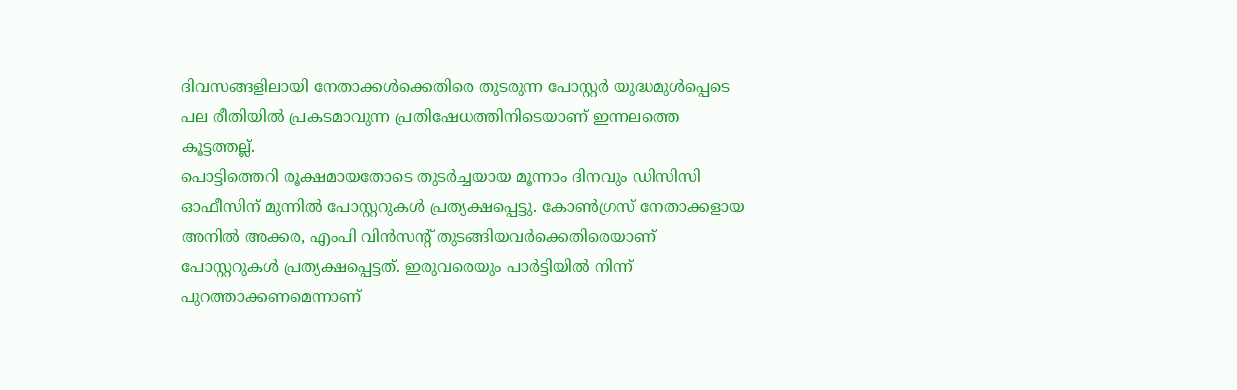ദിവസങ്ങളിലായി നേതാക്കൾക്കെതിരെ തുടരുന്ന പോസ്റ്റർ യുദ്ധമുൾപ്പെടെ പല രീതിയിൽ പ്രകടമാവുന്ന പ്രതിഷേധത്തിനിടെയാണ് ഇന്നലത്തെ കൂട്ടത്തല്ല്.
പൊട്ടിത്തെറി രൂക്ഷമായതോടെ തുടർച്ചയായ മൂന്നാം ദിനവും ഡിസിസി ഓഫീസിന് മുന്നിൽ പോസ്റ്ററുകൾ പ്രത്യക്ഷപ്പെട്ടു. കോൺഗ്രസ് നേതാക്കളായ അനിൽ അക്കര, എംപി വിൻസന്റ് തുടങ്ങിയവർക്കെതിരെയാണ് പോസ്റ്ററുകൾ പ്രത്യക്ഷപ്പെട്ടത്. ഇരുവരെയും പാർട്ടിയിൽ നിന്ന് പുറത്താക്കണമെന്നാണ്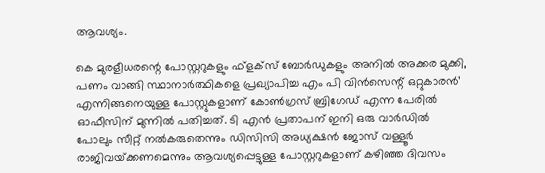ആവശ്യം.

കെ മുരളീധരന്റെ പോസ്റ്ററുകളും ഫ്‌ളക്‌സ് ബോർഡുകളും അനിൽ അക്കര മുക്കി, പണം വാങ്ങി സ്ഥാനാർത്ഥികളെ പ്രഖ്യാപിച്ച എം പി വിൻസെന്റ് ഒറ്റുകാരൻ’ എന്നിങ്ങനെയുള്ള പോസ്റ്റുകളാണ് കോൺഗ്രസ് ബ്രിഗേഡ് എന്ന പേരിൽ ഓഫീസിന് മുന്നിൽ പതിച്ചത്. ടി എൻ പ്രതാപന് ഇനി ഒരു വാർഡിൽ പോലും സീറ്റ് നൽകരുതെന്നും ഡിസിസി അധ്യക്ഷൻ ജോസ് വള്ളൂർ രാജിവയ്‌ക്കണമെന്നും ആവശ്യപ്പെട്ടുള്ള പോസ്റ്ററുകളാണ് കഴിഞ്ഞ ദിവസം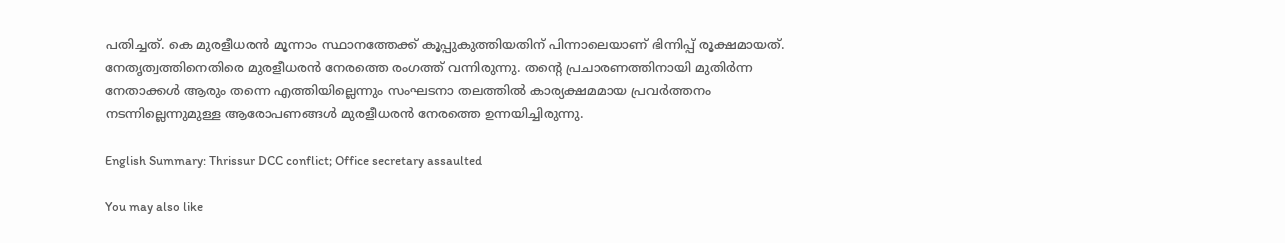പതിച്ചത്. കെ മുരളീധരൻ മൂന്നാം സ്ഥാനത്തേക്ക് കൂപ്പുകുത്തിയതിന് പിന്നാലെയാണ് ഭിന്നിപ്പ് രൂക്ഷമായത്. നേതൃത്വത്തിനെതിരെ മുരളീധരൻ നേരത്തെ രംഗത്ത് വന്നിരുന്നു. തന്റെ പ്രചാരണത്തിനായി മുതിർന്ന നേതാക്കൾ ആരും തന്നെ എത്തിയില്ലെന്നും സംഘടനാ തലത്തിൽ കാര്യക്ഷമമായ പ്രവർത്തനം നടന്നില്ലെന്നുമുള്ള ആരോപണങ്ങൾ മുരളീധരൻ നേരത്തെ ഉന്നയിച്ചിരുന്നു.

English Summary: Thrissur DCC conflict; Office secretary assaulted

You may also like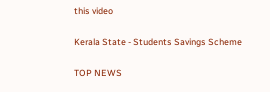this video

Kerala State - Students Savings Scheme

TOP NEWS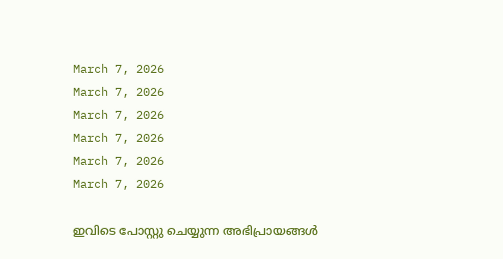March 7, 2026
March 7, 2026
March 7, 2026
March 7, 2026
March 7, 2026
March 7, 2026

ഇവിടെ പോസ്റ്റു ചെയ്യുന്ന അഭിപ്രായങ്ങള്‍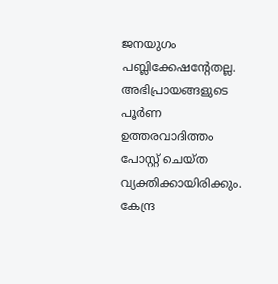ജനയുഗം പബ്ലിക്കേഷന്റേതല്ല. അഭിപ്രായങ്ങളുടെ പൂര്‍ണ ഉത്തരവാദിത്തം പോസ്റ്റ് ചെയ്ത വ്യക്തിക്കായിരിക്കും. കേന്ദ്ര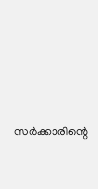സര്‍ക്കാരിന്റെ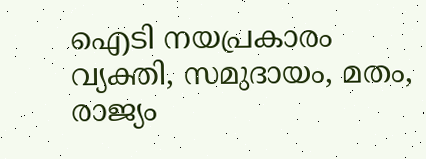ഐടി നയപ്രകാരം വ്യക്തി, സമുദായം, മതം, രാജ്യം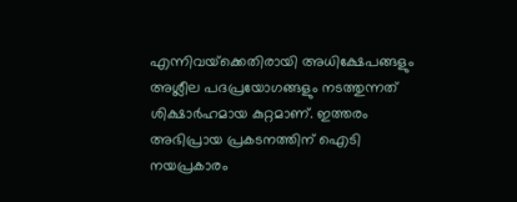എന്നിവയ്‌ക്കെതിരായി അധിക്ഷേപങ്ങളും അശ്ലീല പദപ്രയോഗങ്ങളും നടത്തുന്നത് ശിക്ഷാര്‍ഹമായ കുറ്റമാണ്. ഇത്തരം അഭിപ്രായ പ്രകടനത്തിന് ഐടി നയപ്രകാരം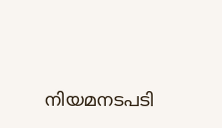നിയമനടപടി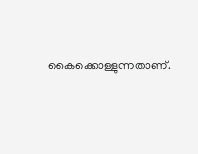കൈക്കൊള്ളുന്നതാണ്.